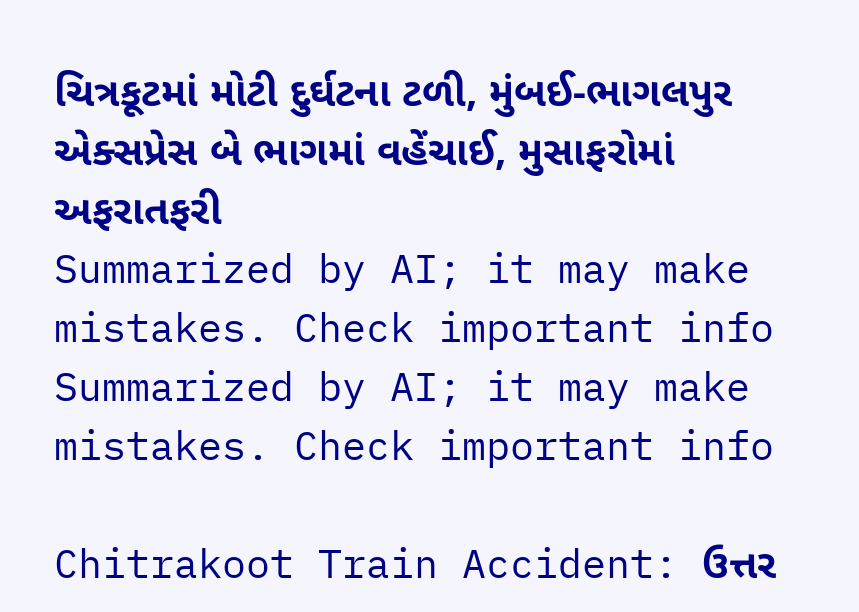ચિત્રકૂટમાં મોટી દુર્ઘટના ટળી, મુંબઈ-ભાગલપુર એક્સપ્રેસ બે ભાગમાં વહેંચાઈ, મુસાફરોમાં અફરાતફરી
Summarized by AI; it may make mistakes. Check important info
Summarized by AI; it may make mistakes. Check important info

Chitrakoot Train Accident: ઉત્તર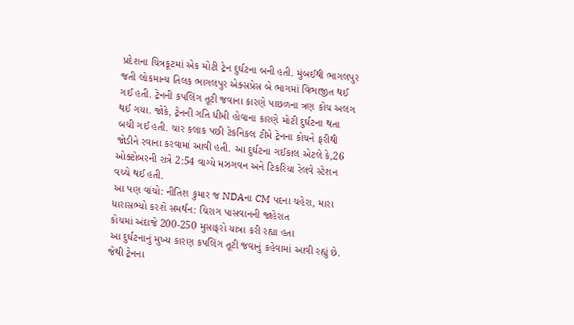પ્રદેશના ચિત્રકૂટમાં એક મોટી ટ્રેન દુર્ઘટના બની હતી. મુંબઈથી ભાગલપુર જતી લોકમાન્ય તિલક ભાગલપુર એક્સપ્રેસ બે ભાગમાં વિભાજીત થઈ ગઈ હતી. ટ્રેનની કપલિંગ તૂટી જવાના કારણે પાછળના ત્રણ કોચ અલગ થઈ ગયા. જોકે, ટ્રેનની ગતિ ધીમી હોવાના કારણે મોટી દુર્ઘટના થતા બચી ગઈ હતી. ચાર કલાક પછી ટેકનિકલ ટીમે ટ્રેનના કોચને ફરીથી જોડીને રવાના કરવામાં આવી હતી. આ દુર્ઘટના ગઈકાલ એટલે કે,26 ઓક્ટોબરની રાત્રે 2:54 વાગ્યે મઝગવન અને ટિકરિયા રેલવે સ્ટેશન વચ્ચે થઈ હતી.
આ પણ વાંચો: નીતિશ કુમાર જ NDAના CM પદના ચહેરા, મારા ધારાસભ્યો કરશે સમર્થન: ચિરાગ પાસવાનની જાહેરાત
કોચમાં અંદાજે 200-250 મુસાફરો યાત્રા કરી રહ્યા હતા
આ દુર્ઘટનાનું મુખ્ય કારણ કપલિંગ તૂટી જવાનું કહેવામાં આવી રહ્યું છે. જેથી ટ્રેનના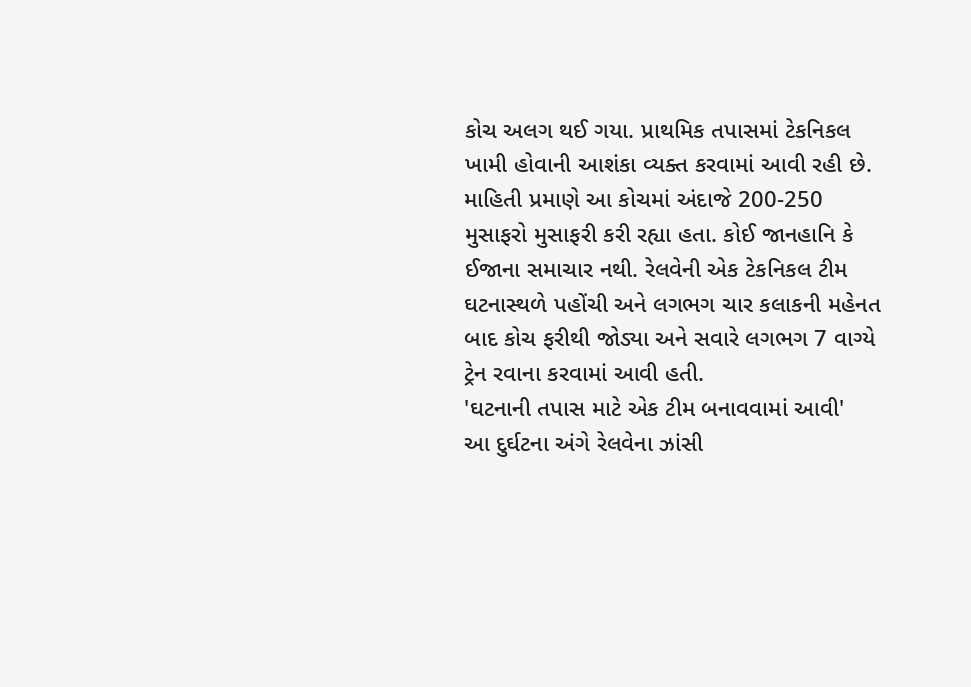કોચ અલગ થઈ ગયા. પ્રાથમિક તપાસમાં ટેકનિકલ ખામી હોવાની આશંકા વ્યક્ત કરવામાં આવી રહી છે. માહિતી પ્રમાણે આ કોચમાં અંદાજે 200-250 મુસાફરો મુસાફરી કરી રહ્યા હતા. કોઈ જાનહાનિ કે ઈજાના સમાચાર નથી. રેલવેની એક ટેકનિકલ ટીમ ઘટનાસ્થળે પહોંચી અને લગભગ ચાર કલાકની મહેનત બાદ કોચ ફરીથી જોડ્યા અને સવારે લગભગ 7 વાગ્યે ટ્રેન રવાના કરવામાં આવી હતી.
'ઘટનાની તપાસ માટે એક ટીમ બનાવવામાં આવી'
આ દુર્ઘટના અંગે રેલવેના ઝાંસી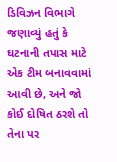ડિવિઝન વિભાગે જણાવ્યું હતું કે ઘટનાની તપાસ માટે એક ટીમ બનાવવામાં આવી છે, અને જો કોઈ દોષિત ઠરશે તો તેના પર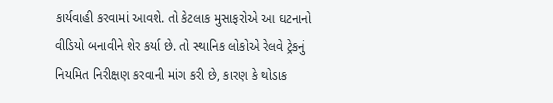કાર્યવાહી કરવામાં આવશે. તો કેટલાક મુસાફરોએ આ ઘટનાનો વીડિયો બનાવીને શેર કર્યા છે. તો સ્થાનિક લોકોએ રેલવે ટ્રેકનું નિયમિત નિરીક્ષણ કરવાની માંગ કરી છે, કારણ કે થોડાક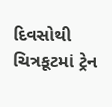દિવસોથી ચિત્રકૂટમાં ટ્રેન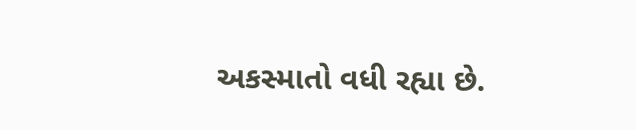અકસ્માતો વધી રહ્યા છે.